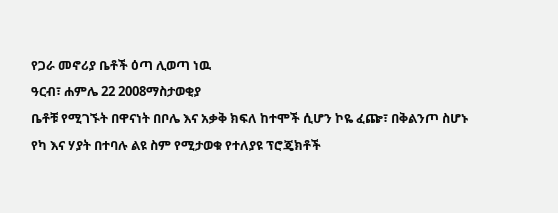የጋራ መኖሪያ ቤቶች ዕጣ ሊወጣ ነዉ
ዓርብ፣ ሐምሌ 22 2008ማስታወቂያ
ቤቶቹ የሚገኙት በዋናነት በቦሌ እና አቃቅ ክፍለ ከተሞች ሲሆን ኮዬ ፈጬ፣ በቅልንጦ ስሆኑ የካ እና ሃያት በተባሉ ልዩ ስም የሚታወቁ የተለያዩ ፕሮጄክቶች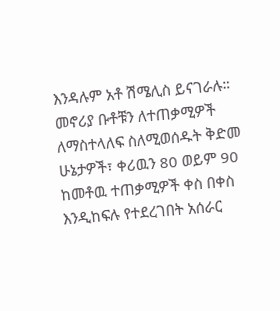እንዳሉም አቶ ሽሜሊስ ይናገራሉ።
መኖሪያ ቡቶቹን ለተጠቃሚዎች ለማስተላለፍ ስለሚወሰዱት ቅድመ ሁኔታዎች፣ ቀሪዉን 80 ወይም 90 ከመቶዉ ተጠቃሚዎች ቀስ በቀስ እንዲከፍሉ የተደረገበት አሰራር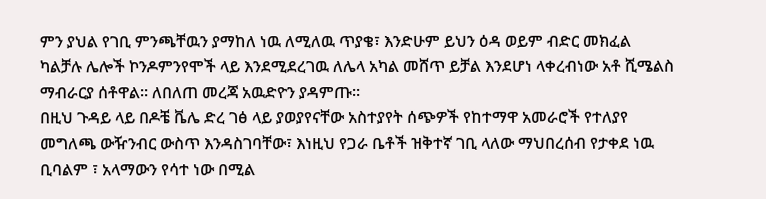ምን ያህል የገቢ ምንጫቸዉን ያማከለ ነዉ ለሚለዉ ጥያቄ፣ እንድሁም ይህን ዕዳ ወይም ብድር መክፈል ካልቻሉ ሌሎች ኮንዶምንየሞች ላይ እንደሚደረገዉ ለሌላ አካል መሸጥ ይቻል እንደሆነ ላቀረብነው አቶ ሺሜልስ ማብራርያ ሰቶዋል። ለበለጠ መረጃ አዉድዮን ያዳምጡ።
በዚህ ጉዳይ ላይ በዶቼ ቬሌ ድረ ገፅ ላይ ያወያየናቸው አስተያየት ሰጭዎች የከተማዋ አመራሮች የተለያየ መግለጫ ውዥንብር ውስጥ እንዳስገባቸው፣ እነዚህ የጋራ ቤቶች ዝቅተኛ ገቢ ላለው ማህበረሰብ የታቀደ ነዉ ቢባልም ፣ አላማውን የሳተ ነው በሚል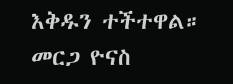እቅዱን ተችተዋል።
መርጋ ዮናስ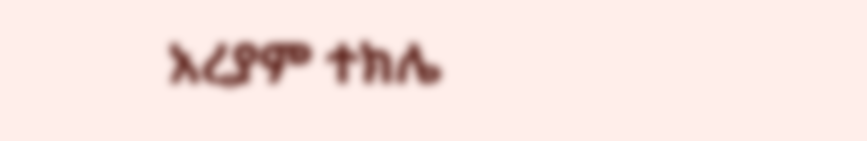አረያም ተክሌ